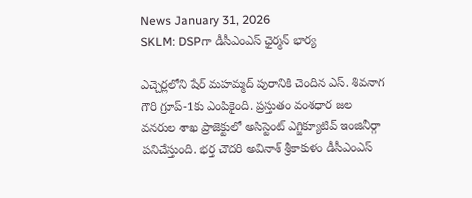News January 31, 2026
SKLM: DSPగా డీసీఎంఎస్ ఛైర్మన్ భార్య

ఎచ్చెర్లలోని షేర్ మహమ్మద్ పురానికి చెందిన ఎస్. శివనాగ గౌరి గ్రూప్-1కు ఎంపికైంది. ప్రస్తుతం వంశధార జల వనరుల శాఖ ప్రాజెక్టులో అసిస్టెంట్ ఎగ్జిక్యూటివ్ ఇంజినీర్గా పనిచేస్తుంది. భర్త చౌదరి అవినాశ్ శ్రీకాకుళం డీసీఎంఎస్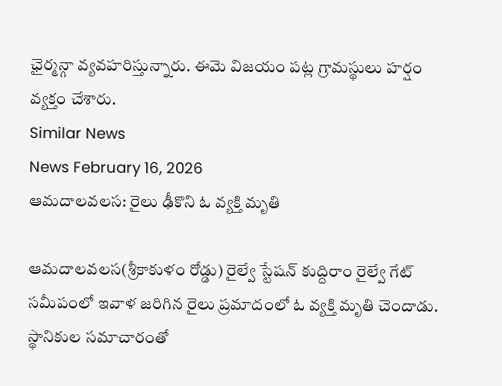ఛైర్మన్గా వ్యవహరిస్తున్నారు. ఈమె విజయం పట్ల గ్రామస్థులు హర్షం వ్యక్తం చేశారు.
Similar News
News February 16, 2026
ఆమదాలవలస: రైలు ఢీకొని ఓ వ్యక్తి మృతి

ఆమదాలవలస(శ్రీకాకుళం రోడ్డు) రైల్వే స్టేషన్ కుద్దిరాం రైల్వే గేట్ సమీపంలో ఇవాళ జరిగిన రైలు ప్రమాదంలో ఓ వ్యక్తి మృతి చెందాడు. స్థానికుల సమాచారంతో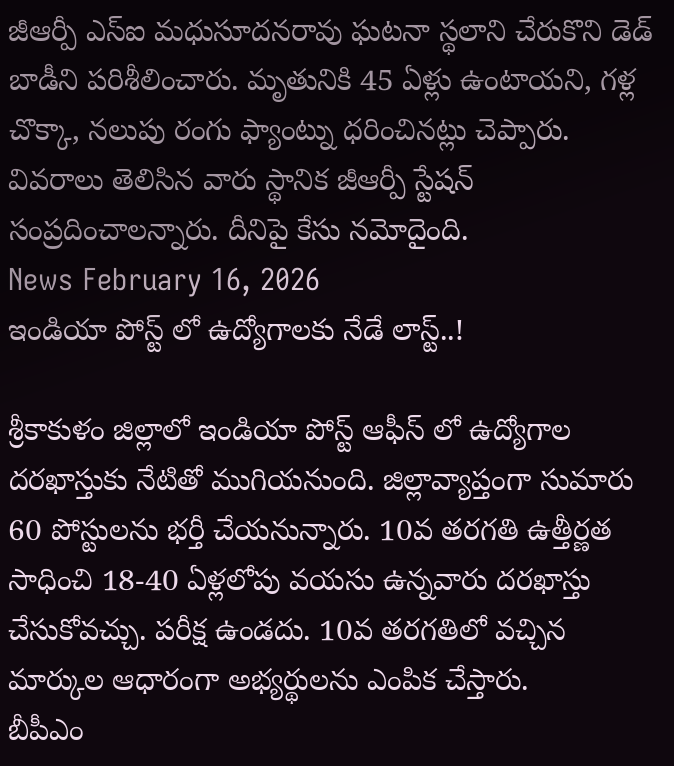జీఆర్పీ ఎస్ఐ మధుసూదనరావు ఘటనా స్థలాని చేరుకొని డెడ్ బాడీని పరిశీలించారు. మృతునికి 45 ఏళ్లు ఉంటాయని, గళ్ల చొక్కా, నలుపు రంగు ఫ్యాంట్ను ధరించినట్లు చెప్పారు. వివరాలు తెలిసిన వారు స్థానిక జీఆర్పీ స్టేషన్ సంప్రదించాలన్నారు. దీనిపై కేసు నమోదైంది.
News February 16, 2026
ఇండియా పోస్ట్ లో ఉద్యోగాలకు నేడే లాస్ట్..!

శ్రీకాకుళం జిల్లాలో ఇండియా పోస్ట్ ఆఫీస్ లో ఉద్యోగాల దరఖాస్తుకు నేటితో ముగియనుంది. జిల్లావ్యాప్తంగా సుమారు 60 పోస్టులను భర్తీ చేయనున్నారు. 10వ తరగతి ఉత్తీర్ణత సాధించి 18-40 ఏళ్లలోపు వయసు ఉన్నవారు దరఖాస్తు చేసుకోవచ్చు. పరీక్ష ఉండదు. 10వ తరగతిలో వచ్చిన మార్కుల ఆధారంగా అభ్యర్థులను ఎంపిక చేస్తారు.
బీపీఎం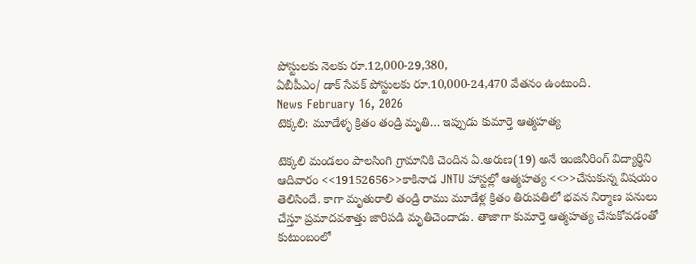పోస్టులకు నెలకు రూ.12,000-29,380,
ఏబీపీఎం/ డాక్ సేవక్ పోస్టులకు రూ.10,000-24,470 వేతనం ఉంటుంది.
News February 16, 2026
టెక్కలి: మూడేళ్ళ క్రితం తండ్రి మృతి… ఇప్పుడు కుమార్తె ఆత్మహత్య

టెక్కలి మండలం పాలసింగి గ్రామానికి చెందిన ఏ.అరుణ(19) అనే ఇంజినీరింగ్ విద్యార్థిని ఆదివారం <<19152656>>కాకినాడ JNTU హాస్టల్లో ఆత్మహత్య <<>>చేసుకున్న విషయం తెలిసిందే. కాగా మృతురాలి తండ్రి రాము మూడేళ్ల క్రితం తిరుపతిలో భవన నిర్మాణ పనులు చేస్తూ ప్రమాదవశాత్తు జారిపడి మృతిచెందాడు. తాజాగా కుమార్తె ఆత్మహత్య చేసుకోవడంతో కుటుంబంలో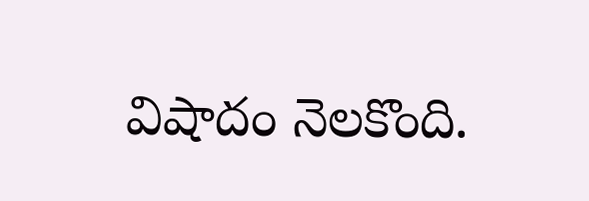విషాదం నెలకొంది.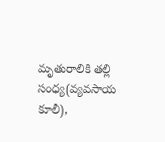మృతురాలికి తల్లి సంధ్య(వ్యవసాయ కూలీ),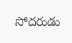సోదరుడు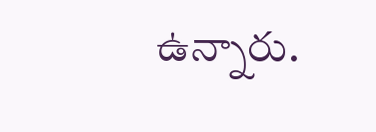ఉన్నారు.